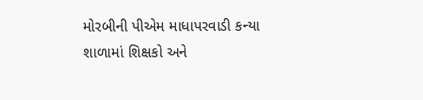મોરબીની પીએમ માધાપરવાડી કન્યા શાળામાં શિક્ષકો અને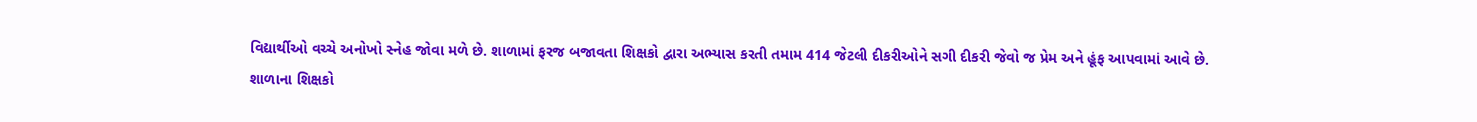વિદ્યાર્થીઓ વચ્ચે અનોખો સ્નેહ જોવા મળે છે. શાળામાં ફરજ બજાવતા શિક્ષકો દ્વારા અભ્યાસ કરતી તમામ 414 જેટલી દીકરીઓને સગી દીકરી જેવો જ પ્રેમ અને હૂંફ આપવામાં આવે છે.
શાળાના શિક્ષકો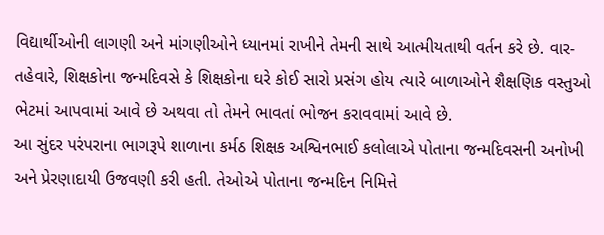વિદ્યાર્થીઓની લાગણી અને માંગણીઓને ધ્યાનમાં રાખીને તેમની સાથે આત્મીયતાથી વર્તન કરે છે. વાર-તહેવારે, શિક્ષકોના જન્મદિવસે કે શિક્ષકોના ઘરે કોઈ સારો પ્રસંગ હોય ત્યારે બાળાઓને શૈક્ષણિક વસ્તુઓ ભેટમાં આપવામાં આવે છે અથવા તો તેમને ભાવતાં ભોજન કરાવવામાં આવે છે.
આ સુંદર પરંપરાના ભાગરૂપે શાળાના કર્મઠ શિક્ષક અશ્વિનભાઈ કલોલાએ પોતાના જન્મદિવસની અનોખી અને પ્રેરણાદાયી ઉજવણી કરી હતી. તેઓએ પોતાના જન્મદિન નિમિત્તે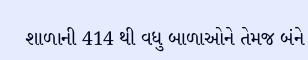શાળાની 414 થી વધુ બાળાઓને તેમજ બંને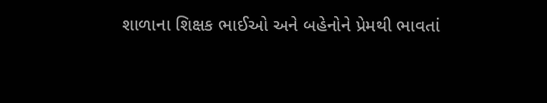શાળાના શિક્ષક ભાઈઓ અને બહેનોને પ્રેમથી ભાવતાં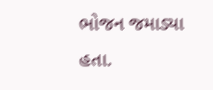ભોજન જમાડ્યા હતા.